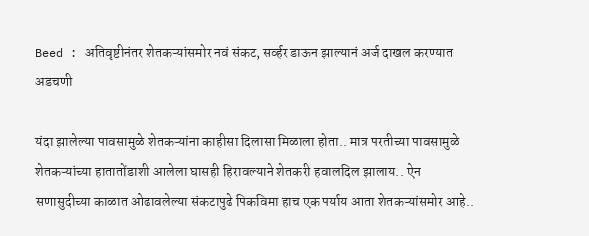Beed : अतिवृष्टीनंतर शेतकऱ्यांसमोर नवं संकट, सर्व्हर डाऊन झाल्यानं अर्ज दाखल करण्यात अडचणी

यंदा झालेल्या पावसामुळे शेतकऱ्यांना काहीसा दिलासा मिळाला होता.. मात्र परतीच्या पावसामुळे शेतकऱ्यांच्या हातातोंडाशी आलेला घासही हिरावल्याने शेतकरी हवालदिल झालाय.. ऐन सणासुदीच्या काळात ओढावलेल्या संकटापुढे पिकविमा हाच एक पर्याय आता शेतकऱ्यांसमोर आहे..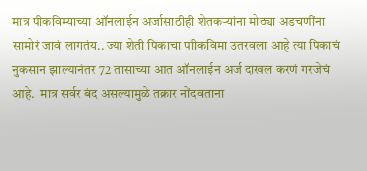मात्र पीकविम्याच्या ऑनलाईन अर्जासाठीही शेतकऱ्यांना मोठ्या अडचणींना सामोरं जावं लागतंय.. ज्या शेती पिकाचा पाीकविमा उतरवला आहे त्या पिकाचं नुकसान झाल्यानंतर 72 तासाच्या आत ऑनलाईन अर्ज दाखल करणं गरजेचं आहे.  मात्र सर्वर बंद असल्यामुळे तक्रार नोंदवताना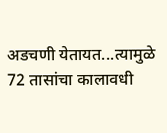अडचणी येतायत...त्यामुळे 72 तासांचा कालावधी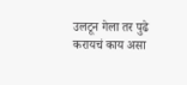उलटून गेला तर पुढे करायचं काय असा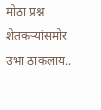मोठा प्रश्न शेतकऱ्यांसमोर उभा ठाकलाय..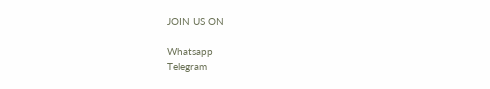JOIN US ON

Whatsapp
Telegram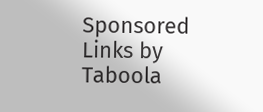Sponsored Links by Taboola